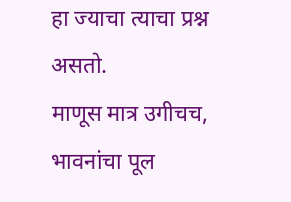हा ज्याचा त्याचा प्रश्न असतो.
माणूस मात्र उगीचच,
भावनांचा पूल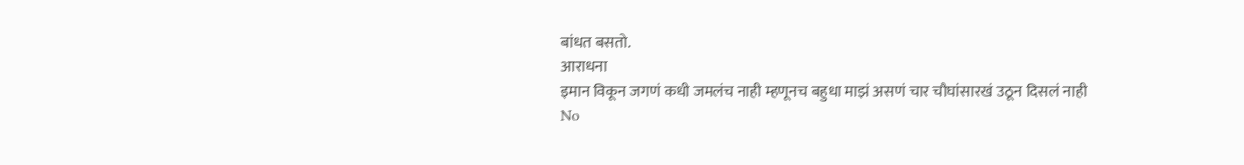बांधत बसतो.
आराधना
इमान विकून जगणं कधी जमलंच नाही म्हणूनच बहुधा माझं असणं चार चौघांसारखं उठून दिसलं नाही
No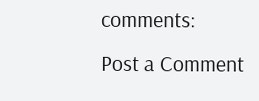comments:
Post a Comment